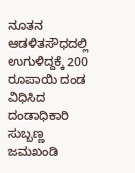ನೂತನ ಆಡಳಿತಸೌಧದಲ್ಲಿ ಉಗುಳಿದ್ದಕ್ಕೆ 200 ರೂಪಾಯಿ ದಂಡ ವಿಧಿಸಿದ ದಂಡಾಧಿಕಾರಿ ಸುಬ್ಬಣ್ಣ ಜಮಖಂಡಿ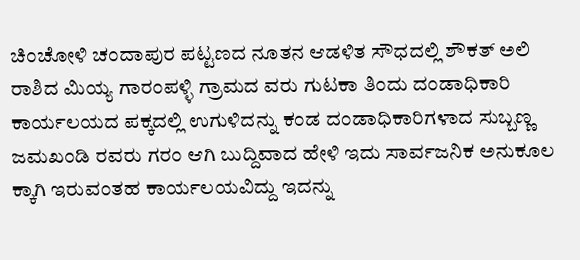ಚಿಂಚೋಳಿ ಚಂದಾಪುರ ಪಟ್ಟಣದ ನೂತನ ಆಡಳಿತ ಸೌಧದಲ್ಲಿ ಶೌಕತ್ ಅಲಿ ರಾಶಿದ ಮಿಯ್ಯ ಗಾರಂಪಳ್ಳಿ ಗ್ರಾಮದ ವರು ಗುಟಕಾ ತಿಂದು ದಂಡಾಧಿಕಾರಿ ಕಾರ್ಯಲಯದ ಪಕ್ಕದಲ್ಲಿ ಉಗುಳಿದನ್ನು ಕಂಡ ದಂಡಾಧಿಕಾರಿಗಳಾದ ಸುಬ್ಬಣ್ಣ ಜಮಖಂಡಿ ರವರು ಗರಂ ಆಗಿ ಬುದ್ದಿವಾದ ಹೇಳಿ ಇದು ಸಾರ್ವಜನಿಕ ಅನುಕೂಲ ಕ್ಕಾಗಿ ಇರುವಂತಹ ಕಾರ್ಯಲಯವಿದ್ದು ಇದನ್ನು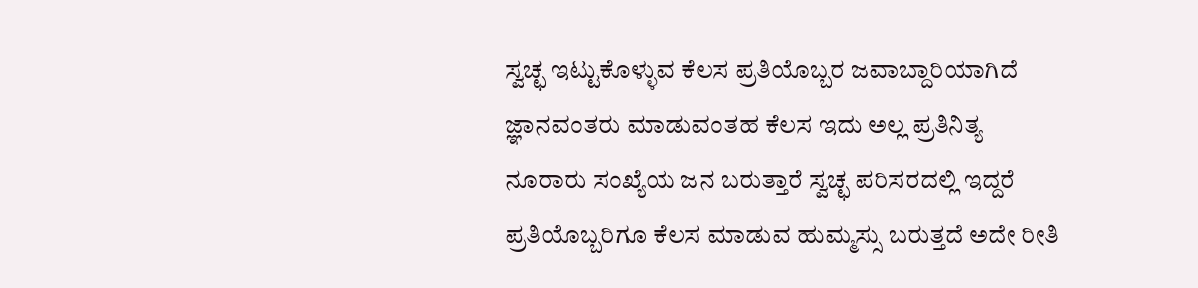ಸ್ವಚ್ಛ ಇಟ್ಟುಕೊಳ್ಳುವ ಕೆಲಸ ಪ್ರತಿಯೊಬ್ಬರ ಜವಾಬ್ದಾರಿಯಾಗಿದೆ ಜ್ಞಾನವಂತರು ಮಾಡುವಂತಹ ಕೆಲಸ ಇದು ಅಲ್ಲ ಪ್ರತಿನಿತ್ಯ ನೂರಾರು ಸಂಖ್ಯೆಯ ಜನ ಬರುತ್ತಾರೆ ಸ್ವಚ್ಛ ಪರಿಸರದಲ್ಲಿ ಇದ್ದರೆ ಪ್ರತಿಯೊಬ್ಬರಿಗೂ ಕೆಲಸ ಮಾಡುವ ಹುಮ್ಮಸ್ಸು ಬರುತ್ತದೆ ಅದೇ ರೀತಿ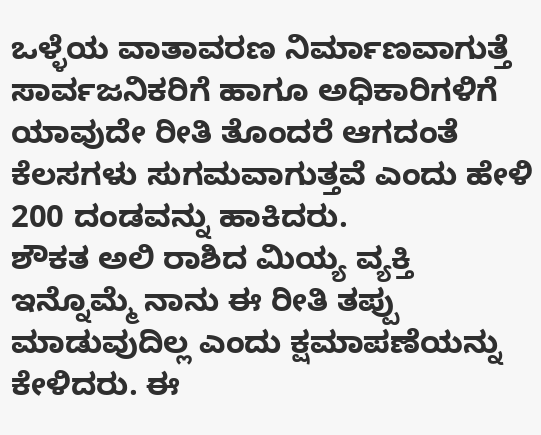ಒಳ್ಳೆಯ ವಾತಾವರಣ ನಿರ್ಮಾಣವಾಗುತ್ತೆ ಸಾರ್ವಜನಿಕರಿಗೆ ಹಾಗೂ ಅಧಿಕಾರಿಗಳಿಗೆ ಯಾವುದೇ ರೀತಿ ತೊಂದರೆ ಆಗದಂತೆ ಕೆಲಸಗಳು ಸುಗಮವಾಗುತ್ತವೆ ಎಂದು ಹೇಳಿ 200 ದಂಡವನ್ನು ಹಾಕಿದರು.
ಶೌಕತ ಅಲಿ ರಾಶಿದ ಮಿಯ್ಯ ವ್ಯಕ್ತಿ ಇನ್ನೊಮ್ಮೆ ನಾನು ಈ ರೀತಿ ತಪ್ಪು ಮಾಡುವುದಿಲ್ಲ ಎಂದು ಕ್ಷಮಾಪಣೆಯನ್ನು ಕೇಳಿದರು. ಈ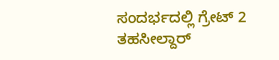ಸಂದರ್ಭದಲ್ಲಿ ಗ್ರೇಟ್ 2 ತಹಸೀಲ್ದಾರ್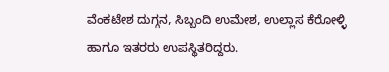ವೆಂಕಟೇಶ ದುಗ್ಗನ, ಸಿಬ್ಬಂದಿ ಉಮೇಶ, ಉಲ್ಲಾಸ ಕೆರೋಳ್ಳಿ
ಹಾಗೂ ಇತರರು ಉಪಸ್ಥಿತರಿದ್ದರು.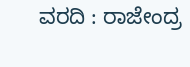ವರದಿ : ರಾಜೇಂದ್ರ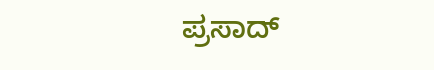ಪ್ರಸಾದ್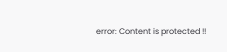error: Content is protected !!